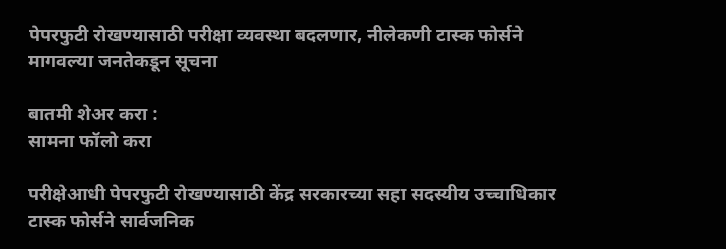पेपरफुटी रोखण्यासाठी परीक्षा व्यवस्था बदलणार, नीलेकणी टास्क फोर्सने मागवल्या जनतेकडून सूचना

बातमी शेअर करा :
सामना फॉलो करा

परीक्षेआधी पेपरफुटी रोखण्यासाठी केंद्र सरकारच्या सहा सदस्यीय उच्चाधिकार टास्क फोर्सने सार्वजनिक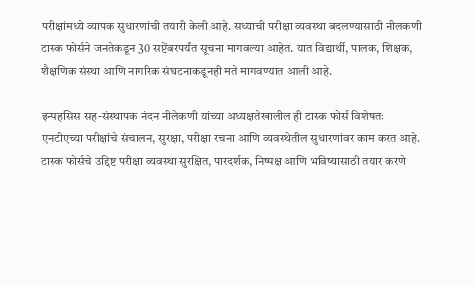परीक्षांमध्ये व्यापक सुधारणांची तयारी केली आहे. सध्याची परीक्षा व्यवस्था बदलण्यासाठी नीलकणी टास्क फोर्सने जनतेकडून 30 सप्टेंबरपर्यंत सूचना मागवल्या आहेत. यात विद्यार्थी, पालक, शिक्षक, शैक्षणिक संस्था आणि नागरिक संघटनाकडूनही मते मागवण्यात आली आहे.

इन्पहसिस सह-संस्थापक नंदन नीलेकणी यांच्या अध्यक्षतेखालील ही टास्क फोर्स विशेषतः एनटीएच्या परीक्षांचे संचालन, सुरक्षा, परीक्षा रचना आणि व्यवस्थेतील सुधारणांवर काम करत आहे. टास्क फोर्सचे उद्दिष्ट परीक्षा व्यवस्था सुरक्षित, पारदर्शक, निष्पक्ष आणि भविष्यासाठी तयार करणे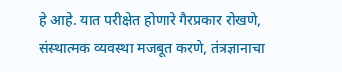हे आहे. यात परीक्षेत होणारे गैरप्रकार रोखणे, संस्थात्मक व्यवस्था मजबूत करणे, तंत्रज्ञानाचा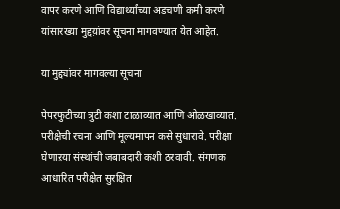वापर करणे आणि विद्यार्थ्यांच्या अडचणी कमी करणे यांसारख्या मुद्दय़ांवर सूचना मागवण्यात येत आहेत.

या मुद्द्यांवर मागवल्या सूचना

पेपरफुटीच्या त्रुटी कशा टाळाव्यात आणि ओळखाव्यात. परीक्षेची रचना आणि मूल्यमापन कसे सुधारावे. परीक्षा घेणाऱया संस्थांची जबाबदारी कशी ठरवावी. संगणक आधारित परीक्षेत सुरक्षित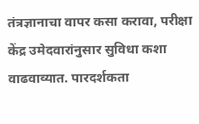तंत्रज्ञानाचा वापर कसा करावा, परीक्षा केंद्र उमेदवारांनुसार सुविधा कशा वाढवाव्यात. पारदर्शकता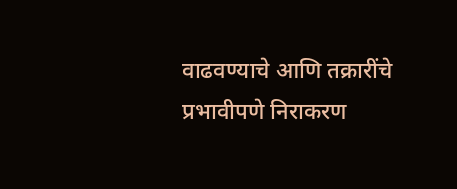वाढवण्याचे आणि तक्रारींचे प्रभावीपणे निराकरण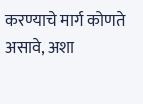करण्याचे मार्ग कोणते असावे, अशा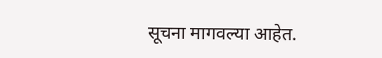सूचना मागवल्या आहेत.